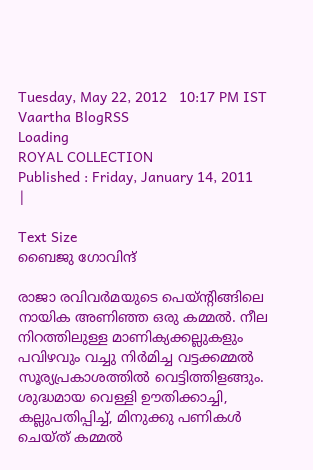Tuesday, May 22, 2012   10:17 PM IST
Vaartha BlogRSS
Loading
ROYAL COLLECTION
Published : Friday, January 14, 2011
|

Text Size
ബൈജു ഗോവിന്ദ്

രാജാ രവിവര്‍മയുടെ പെയ്ന്‍റിങ്ങിലെ നായിക അണിഞ്ഞ ഒരു കമ്മല്‍. നീല നിറത്തിലുള്ള മാണിക്യക്കല്ലുകളും പവിഴവും വച്ചു നിര്‍മിച്ച വട്ടക്കമ്മല്‍ സൂര്യപ്രകാശത്തില്‍ വെട്ടിത്തിളങ്ങും. ശുദ്ധമായ വെള്ളി ഊതിക്കാച്ചി, കല്ലുപതിപ്പിച്ച്, മിനുക്കു പണികള്‍ ചെയ്ത് കമ്മല്‍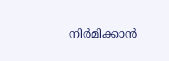നിര്‍മിക്കാന്‍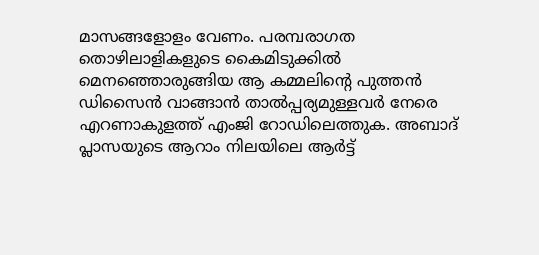മാസങ്ങളോളം വേണം. പരമ്പരാഗത തൊഴിലാളികളുടെ കൈമിടുക്കില്‍ മെനഞ്ഞൊരുങ്ങിയ ആ കമ്മലിന്‍റെ പുത്തന്‍ ഡിസൈന്‍ വാങ്ങാന്‍ താല്‍പ്പര്യമുള്ളവര്‍ നേരെ എറണാകുളത്ത് എംജി റോഡിലെത്തുക. അബാദ് പ്ലാസയുടെ ആറാം നിലയിലെ ആര്‍ട്ട്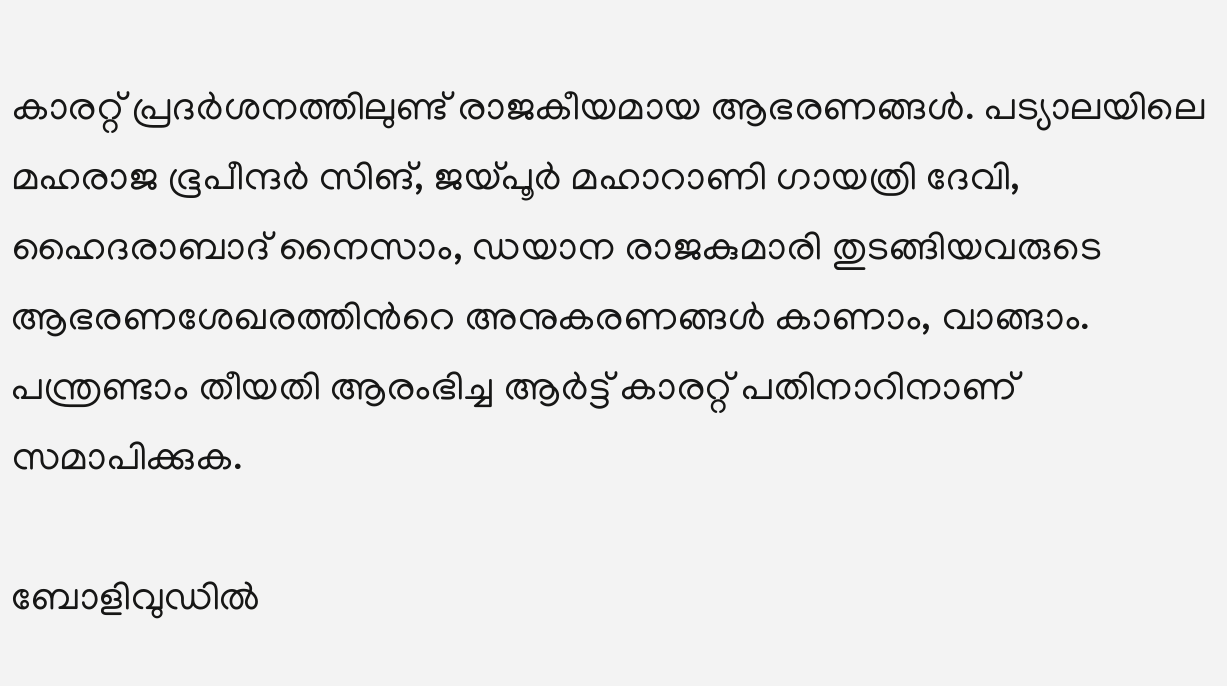കാരറ്റ് പ്രദര്‍ശനത്തിലുണ്ട് രാജകീയമായ ആഭരണങ്ങള്‍. പട്യാലയിലെ മഹരാജ ഭൂപീന്ദര്‍ സിങ്, ജയ്പൂര്‍ മഹാറാണി ഗായത്രി ദേവി, ഹൈദരാബാദ് നൈസാം, ഡയാന രാജകുമാരി തുടങ്ങിയവരുടെ ആഭരണശേഖരത്തിന്‍റെ അനുകരണങ്ങള്‍ കാണാം, വാങ്ങാം. പന്ത്രണ്ടാം തീയതി ആരംഭിച്ച ആര്‍ട്ട് കാരറ്റ് പതിനാറിനാണ് സമാപിക്കുക.

ബോളിവുഡില്‍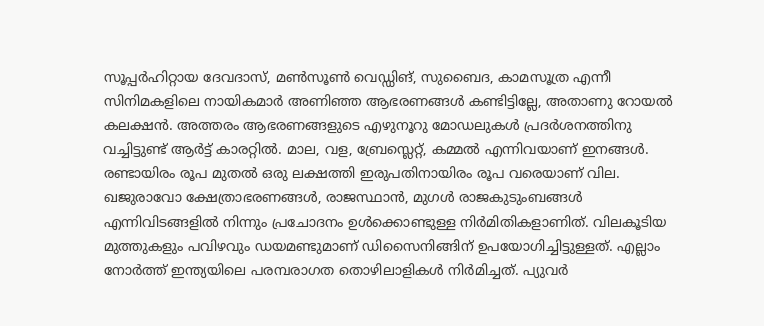സൂപ്പര്‍ഹിറ്റായ ദേവദാസ്, മണ്‍സൂണ്‍ വെഡ്ഡിങ്, സുബൈദ, കാമസൂത്ര എന്നീ സിനിമകളിലെ നായികമാര്‍ അണിഞ്ഞ ആഭരണങ്ങള്‍ കണ്ടിട്ടില്ലേ, അതാണു റോയല്‍ കലക്ഷന്‍. അത്തരം ആഭരണങ്ങളുടെ എഴുനൂറു മോഡലുകള്‍ പ്രദര്‍ശനത്തിനു വച്ചിട്ടുണ്ട് ആര്‍ട്ട് കാരറ്റില്‍. മാല, വള, ബ്രേസ്ലെറ്റ്, കമ്മല്‍ എന്നിവയാണ് ഇനങ്ങള്‍. രണ്ടായിരം രൂപ മുതല്‍ ഒരു ലക്ഷത്തി ഇരുപതിനായിരം രൂപ വരെയാണ് വില. ഖജുരാവോ ക്ഷേത്രാഭരണങ്ങള്‍, രാജസ്ഥാന്‍, മുഗള്‍ രാജകുടുംബങ്ങള്‍ എന്നിവിടങ്ങളില്‍ നിന്നും പ്രചോദനം ഉള്‍ക്കൊണ്ടുള്ള നിര്‍മിതികളാണിത്. വിലകൂടിയ മുത്തുകളും പവിഴവും ഡയമണ്ടുമാണ് ഡിസൈനിങ്ങിന് ഉപയോഗിച്ചിട്ടുള്ളത്. എല്ലാം നോര്‍ത്ത് ഇന്ത്യയിലെ പരമ്പരാഗത തൊഴിലാളികള്‍ നിര്‍മിച്ചത്. പ്യുവര്‍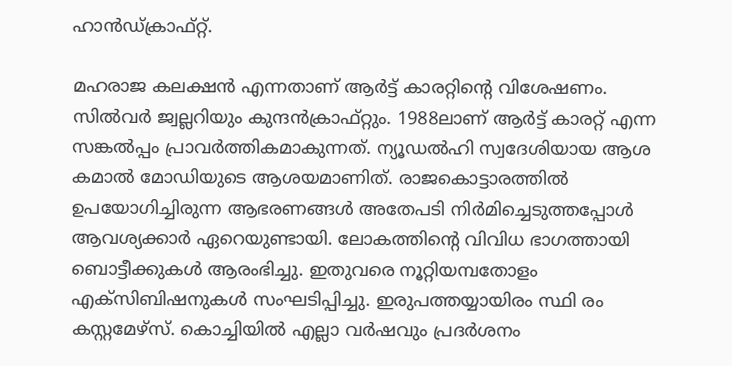ഹാന്‍ഡ്ക്രാഫ്റ്റ്.

മഹരാജ കലക്ഷന്‍ എന്നതാണ് ആര്‍ട്ട് കാരറ്റിന്‍റെ വിശേഷണം. സില്‍വര്‍ ജ്വല്ലറിയും കുന്ദന്‍ക്രാഫ്റ്റും. 1988ലാണ് ആര്‍ട്ട് കാരറ്റ് എന്ന സങ്കല്‍പ്പം പ്രാവര്‍ത്തികമാകുന്നത്. ന്യൂഡല്‍ഹി സ്വദേശിയായ ആശ കമാല്‍ മോഡിയുടെ ആശയമാണിത്. രാജകൊട്ടാരത്തില്‍ ഉപയോഗിച്ചിരുന്ന ആഭരണങ്ങള്‍ അതേപടി നിര്‍മിച്ചെടുത്തപ്പോള്‍ ആവശ്യക്കാര്‍ ഏറെയുണ്ടായി. ലോകത്തിന്‍റെ വിവിധ ഭാഗത്തായി ബൊട്ടീക്കുകള്‍ ആരംഭിച്ചു. ഇതുവരെ നൂറ്റിയമ്പതോളം എക്സിബിഷനുകള്‍ സംഘടിപ്പിച്ചു. ഇരുപത്തയ്യായിരം സ്ഥി രം കസ്റ്റമേഴ്സ്. കൊച്ചിയില്‍ എല്ലാ വര്‍ഷവും പ്രദര്‍ശനം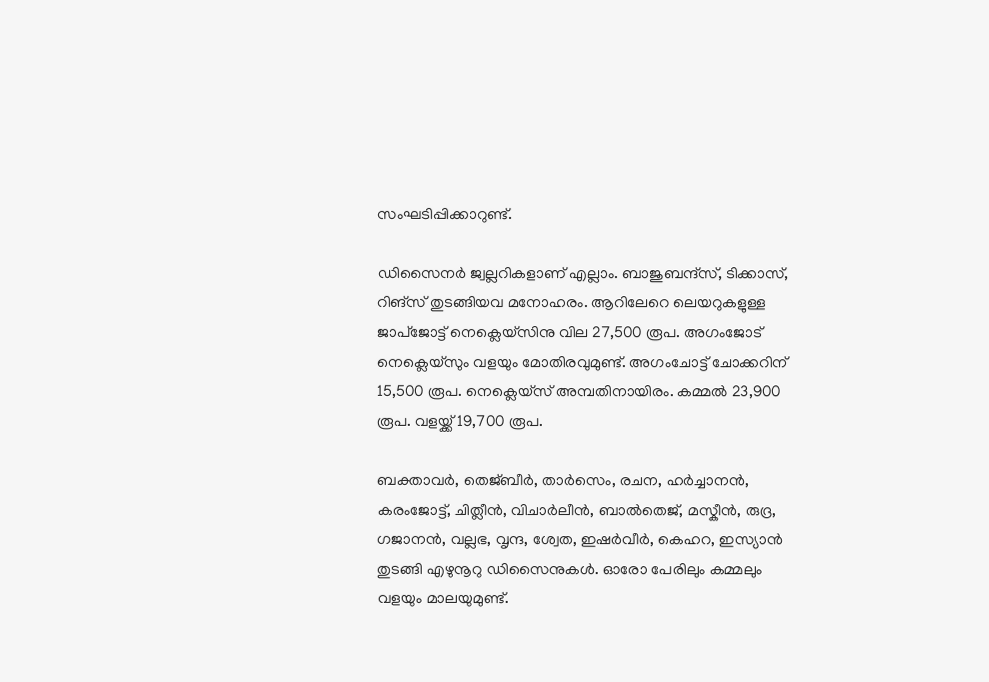സംഘടിപ്പിക്കാറുണ്ട്.

ഡിസൈനര്‍ ജ്വല്ലറികളാണ് എല്ലാം. ബാജുബന്ദ്സ്, ടിക്കാസ്, റിങ്സ് തുടങ്ങിയവ മനോഹരം. ആറിലേറെ ലെയറുകളുള്ള ജാപ്ജോട്ട് നെക്ലെയ്സിനു വില 27,500 രൂപ. അഗംജോട് നെക്ലെയ്സും വളയും മോതിരവുമുണ്ട്. അഗംചോട്ട് ചോക്കറിന് 15,500 രൂപ. നെക്ലെയ്സ് അമ്പതിനായിരം. കമ്മല്‍ 23,900 രൂപ. വളയ്ക്ക് 19,700 രൂപ.

ബക്താവര്‍, തെജ്ബീര്‍, താര്‍സെം, രചന, ഹര്‍ച്ചാനന്‍, കരംജോട്ട്, ചിത്ലീന്‍, വിചാര്‍ലീന്‍, ബാല്‍തെജ്, മസ്കീന്‍, രുദ്ര, ഗജാനന്‍, വല്ലഭ, വൃന്ദ, ശ്വേത, ഇഷര്‍വീര്‍, കെഹറ, ഇസ്യാന്‍ തുടങ്ങി എഴുനൂറു ഡിസൈനുകള്‍. ഓരോ പേരിലും കമ്മലും വളയും മാലയുമുണ്ട്.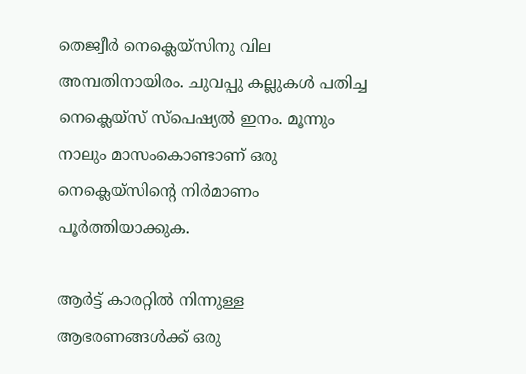തെജ്വീര്‍ നെക്ലെയ്സിനു വില അമ്പതിനായിരം. ചുവപ്പു കല്ലുകള്‍ പതിച്ച നെക്ലെയ്സ് സ്പെഷ്യല്‍ ഇനം. മൂന്നും നാലും മാസംകൊണ്ടാണ് ഒരു നെക്ലെയ്സിന്‍റെ നിര്‍മാണം പൂര്‍ത്തിയാക്കുക.

ആര്‍ട്ട് കാരറ്റില്‍ നിന്നുള്ള ആഭരണങ്ങള്‍ക്ക് ഒരു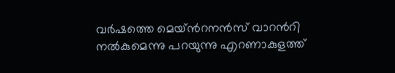വര്‍ഷത്തെ മെയ്ന്‍റനന്‍സ് വാറന്‍റി നല്‍കുമെന്നു പറയുന്നു എറണാകുളത്ത്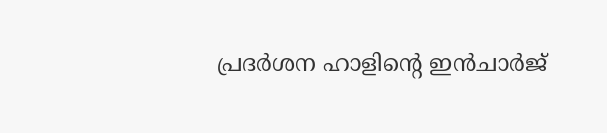പ്രദര്‍ശന ഹാളിന്‍റെ ഇന്‍ചാര്‍ജ്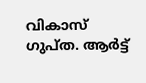വികാസ് ഗുപ്ത. ആര്‍ട്ട്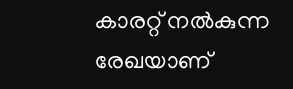കാരറ്റ് നല്‍കുന്ന രേഖയാണ്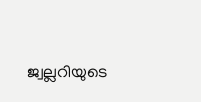ജ്വല്ലറിയുടെ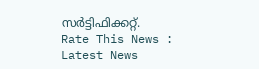സര്‍ട്ടിഫിക്കറ്റ്.
Rate This News :
Latest News